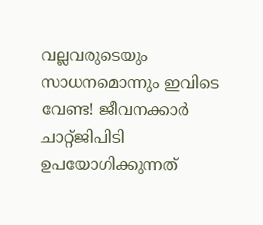വല്ലവരുടെയും സാധനമൊന്നും ഇവിടെ വേണ്ട! ജീവനക്കാർ ചാറ്റ്ജിപിടി ഉപയോഗിക്കുന്നത്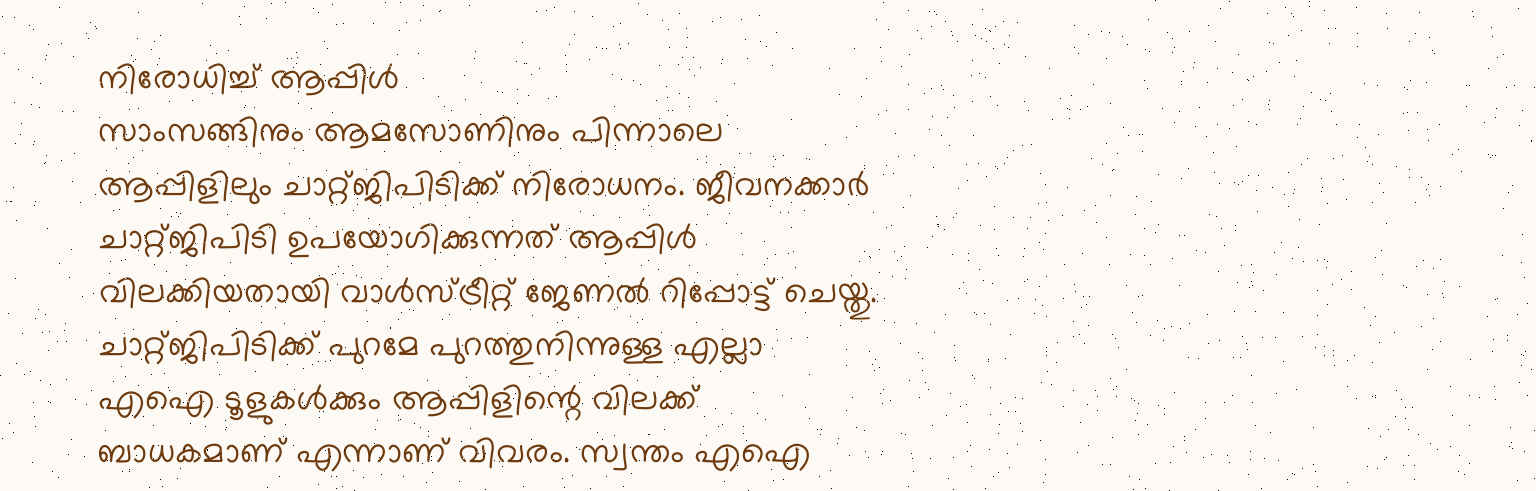നിരോധിച്ച് ആപ്പിൾ
സാംസങ്ങിനും ആമസോണിനും പിന്നാലെ ആപ്പിളിലും ചാറ്റ്ജിപിടിക്ക് നിരോധനം. ജീവനക്കാർ ചാറ്റ്ജിപിടി ഉപയോഗിക്കുന്നത് ആപ്പിൾ വിലക്കിയതായി വാൾസ്ട്രീറ്റ് ജേണൽ റിപ്പോട്ട് ചെയ്തു. ചാറ്റ്ജിപിടിക്ക് പുറമേ പുറത്തുനിന്നുള്ള എല്ലാ എഐ ടൂളുകൾക്കും ആപ്പിളിന്റെ വിലക്ക് ബാധകമാണ് എന്നാണ് വിവരം. സ്വന്തം എഐ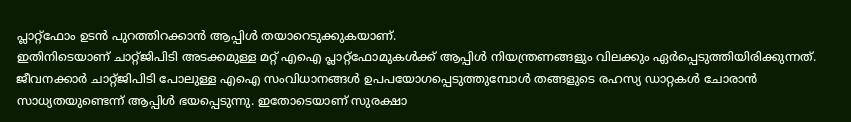പ്ലാറ്റ്ഫോം ഉടൻ പുറത്തിറക്കാൻ ആപ്പിൾ തയാറെടുക്കുകയാണ്.
ഇതിനിടെയാണ് ചാറ്റ്ജിപിടി അടക്കമുള്ള മറ്റ് എഐ പ്ലാറ്റ്ഫോമുകൾക്ക് ആപ്പിൾ നിയന്ത്രണങ്ങളും വിലക്കും ഏർപ്പെടുത്തിയിരിക്കുന്നത്. ജീവനക്കാർ ചാറ്റ്ജിപിടി പോലുള്ള എഐ സംവിധാനങ്ങൾ ഉപപയോഗപ്പെടുത്തുമ്പോൾ തങ്ങളുടെ രഹസ്യ ഡാറ്റകൾ ചോരാൻ സാധ്യതയുണ്ടെന്ന് ആപ്പിൾ ഭയപ്പെടുന്നു. ഇതോടെയാണ് സുരക്ഷാ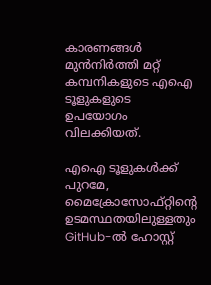കാരണങ്ങൾ മുൻനിർത്തി മറ്റ് കമ്പനികളുടെ എഐ ടൂളുകളുടെ ഉപയോഗം വിലക്കിയത്.

എഐ ടൂളുകൾക്ക് പുറമേ, മൈക്രോസോഫ്റ്റിന്റെ ഉടമസ്ഥതയിലുള്ളതും GitHub-ൽ ഹോസ്റ്റ്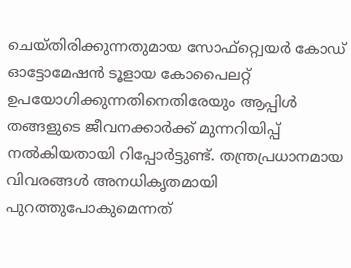ചെയ്തിരിക്കുന്നതുമായ സോഫ്റ്റ്വെയർ കോഡ് ഓട്ടോമേഷൻ ടൂളായ കോപൈലറ്റ് ഉപയോഗിക്കുന്നതിനെതിരേയും ആപ്പിൾ തങ്ങളുടെ ജീവനക്കാർക്ക് മുന്നറിയിപ്പ് നൽകിയതായി റിപ്പോർട്ടുണ്ട്. തന്ത്രപ്രധാനമായ വിവരങ്ങൾ അനധികൃതമായി പുറത്തുപോകുമെന്നത്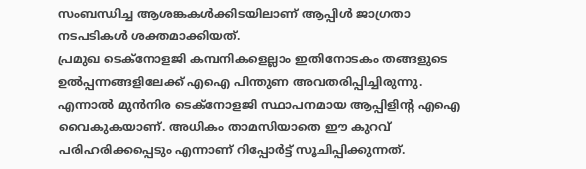സംബന്ധിച്ച ആശങ്കകൾക്കിടയിലാണ് ആപ്പിൾ ജാഗ്രതാ നടപടികൾ ശക്തമാക്കിയത്.
പ്രമുഖ ടെക്നോളജി കമ്പനികളെല്ലാം ഇതിനോടകം തങ്ങളുടെ ഉൽപ്പന്നങ്ങളിലേക്ക് എഐ പിന്തുണ അവതരിപ്പിച്ചിരുന്നു. എന്നാൽ മുൻനിര ടെക്നോളജി സ്ഥാപനമായ ആപ്പിളിന്റ എഐ വൈകുകയാണ്. അധികം താമസിയാതെ ഈ കുറവ് പരിഹരിക്കപ്പെടും എന്നാണ് റിപ്പോർട്ട് സൂചിപ്പിക്കുന്നത്.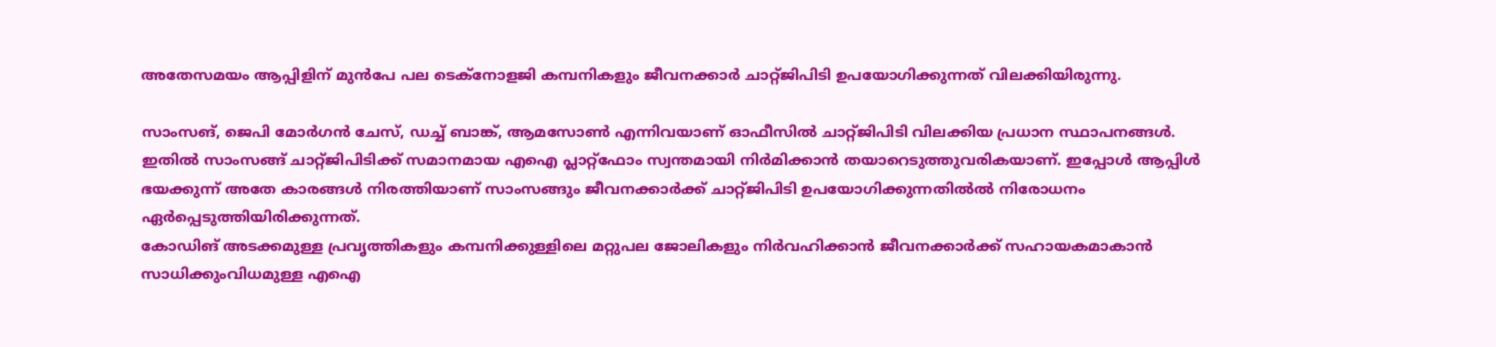അതേസമയം ആപ്പിളിന് മുൻപേ പല ടെക്നോളജി കമ്പനികളും ജീവനക്കാർ ചാറ്റ്ജിപിടി ഉപയോഗിക്കുന്നത് വിലക്കിയിരുന്നു.

സാംസങ്, ജെപി മോർഗൻ ചേസ്, ഡച്ച് ബാങ്ക്, ആമസോൺ എന്നിവയാണ് ഓഫീസിൽ ചാറ്റ്ജിപിടി വിലക്കിയ പ്രധാന സ്ഥാപനങ്ങൾ. ഇതിൽ സാംസങ്ങ് ചാറ്റ്ജിപിടിക്ക് സമാനമായ എഐ പ്ലാറ്റ്ഫോം സ്വന്തമായി നിർമിക്കാൻ തയാറെടുത്തുവരികയാണ്. ഇപ്പോൾ ആപ്പിൾ ഭയക്കുന്ന് അതേ കാരങ്ങൾ നിരത്തിയാണ് സാംസങ്ങും ജീവനക്കാർക്ക് ചാറ്റ്ജിപിടി ഉപയോഗിക്കുന്നതിൽൽ നിരോധനം ഏർപ്പെടുത്തിയിരിക്കുന്നത്.
കോഡിങ് അടക്കമുള്ള പ്രവൃത്തികളും കമ്പനിക്കുള്ളിലെ മറ്റുപല ജോലികളും നിർവഹിക്കാൻ ജീവനക്കാർക്ക് സഹായകമാകാൻ സാധിക്കുംവിധമുള്ള എഐ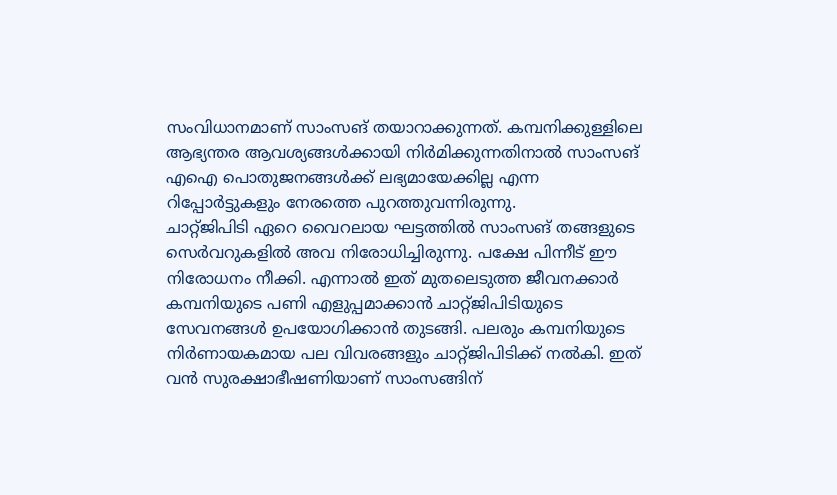സംവിധാനമാണ് സാംസങ് തയാറാക്കുന്നത്. കമ്പനിക്കുള്ളിലെ ആഭ്യന്തര ആവശ്യങ്ങൾക്കായി നിർമിക്കുന്നതിനാൽ സാംസങ് എഐ പൊതുജനങ്ങൾക്ക് ലഭ്യമായേക്കില്ല എന്ന റിപ്പോർട്ടുകളും നേരത്തെ പുറത്തുവന്നിരുന്നു.
ചാറ്റ്ജിപിടി ഏറെ വൈറലായ ഘട്ടത്തിൽ സാംസങ് തങ്ങളുടെ സെർവറുകളിൽ അവ നിരോധിച്ചിരുന്നു. പക്ഷേ പിന്നീട് ഈ നിരോധനം നീക്കി. എന്നാൽ ഇത് മുതലെടുത്ത ജീവനക്കാർ കമ്പനിയുടെ പണി എളുപ്പമാക്കാൻ ചാറ്റ്ജിപിടിയുടെ സേവനങ്ങൾ ഉപയോഗിക്കാൻ തുടങ്ങി. പലരും കമ്പനിയുടെ നിർണായകമായ പല വിവരങ്ങളും ചാറ്റ്ജിപിടിക്ക് നൽകി. ഇത് വൻ സുരക്ഷാഭീഷണിയാണ് സാംസങ്ങിന്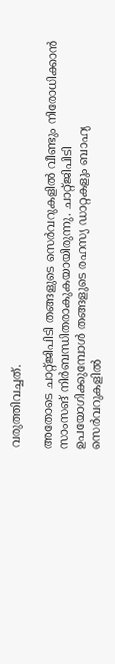വരുത്തിവച്ചത്.

അതോടെ ചാറ്റ്ജിപിടി തങ്ങളുടെ സെർവറുകളിൽ വീണ്ടും നിരോധിക്കാൻ സാംസങ് നിർബന്ധിതരാകുകയായിരുന്നു. ചാറ്റ്ജിപിടി ഉപയോഗിക്കുമ്പോൾ തങ്ങളുടെ രഹസ്യ ഡാറ്റകളും ബാഹ്യ സെർവറുകളിൽ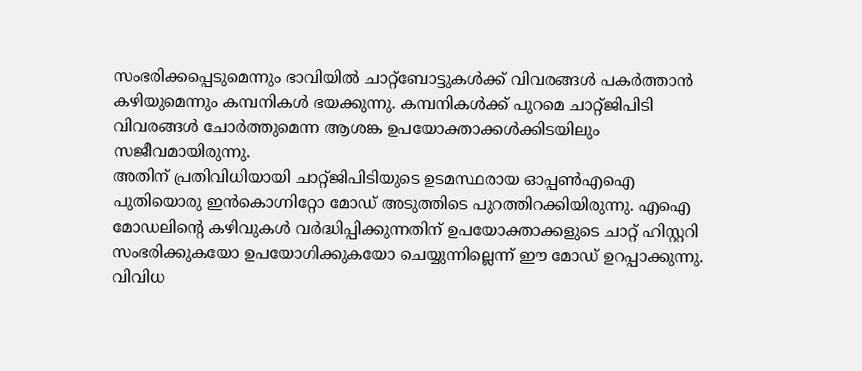സംഭരിക്കപ്പെടുമെന്നും ഭാവിയിൽ ചാറ്റ്ബോട്ടുകൾക്ക് വിവരങ്ങൾ പകർത്താൻ കഴിയുമെന്നും കമ്പനികൾ ഭയക്കുന്നു. കമ്പനികൾക്ക് പുറമെ ചാറ്റ്ജിപിടി വിവരങ്ങൾ ചോർത്തുമെന്ന ആശങ്ക ഉപയോക്താക്കൾക്കിടയിലും സജീവമായിരുന്നു.
അതിന് പ്രതിവിധിയായി ചാറ്റ്ജിപിടിയുടെ ഉടമസ്ഥരായ ഓപ്പൺഎഐ പുതിയൊരു ഇൻകൊഗ്നിറ്റോ മോഡ് അടുത്തിടെ പുറത്തിറക്കിയിരുന്നു. എഐ മോഡലിന്റെ കഴിവുകൾ വർദ്ധിപ്പിക്കുന്നതിന് ഉപയോക്താക്കളുടെ ചാറ്റ് ഹിസ്റ്ററി സംഭരിക്കുകയോ ഉപയോഗിക്കുകയോ ചെയ്യുന്നില്ലെന്ന് ഈ മോഡ് ഉറപ്പാക്കുന്നു. വിവിധ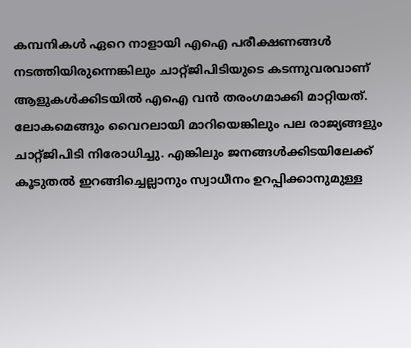കമ്പനികൾ ഏറെ നാളായി എഐ പരീക്ഷണങ്ങൾ നടത്തിയിരുന്നെങ്കിലും ചാറ്റ്ജിപിടിയുടെ കടന്നുവരവാണ് ആളുകൾക്കിടയിൽ എഐ വൻ തരംഗമാക്കി മാറ്റിയത്.
ലോകമെങ്ങും വൈറലായി മാറിയെങ്കിലും പല രാജ്യങ്ങളും ചാറ്റ്ജിപിടി നിരോധിച്ചു. എങ്കിലും ജനങ്ങൾക്കിടയിലേക്ക് കൂടുതൽ ഇറങ്ങിച്ചെല്ലാനും സ്വാധീനം ഉറപ്പിക്കാനുമുള്ള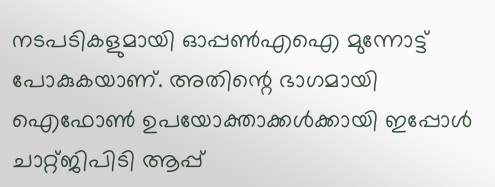നടപടികളുമായി ഓപ്പൺഎഐ മുന്നോട്ട് പോകുകയാണ്. അതിന്റെ ഭാഗമായി ഐഫോൺ ഉപയോക്താക്കൾക്കായി ഇപ്പോൾ ചാറ്റ്ജിപിടി ആപ്പ്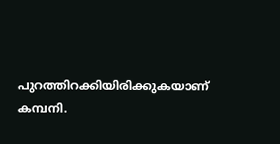പുറത്തിറക്കിയിരിക്കുകയാണ് കമ്പനി.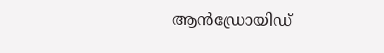ആൻഡ്രോയിഡ്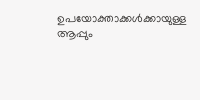ഉപയോക്താക്കൾക്കായുള്ള ആപ്പും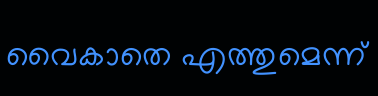വൈകാതെ എത്തുമെന്ന്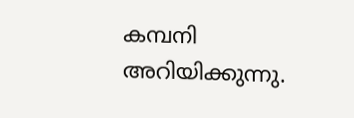കമ്പനി അറിയിക്കുന്നു.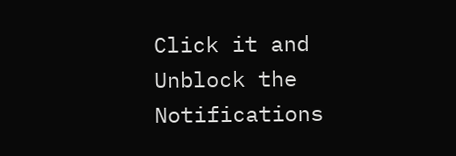Click it and Unblock the Notifications